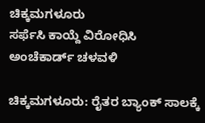ಚಿಕ್ಕಮಗಳೂರು
ಸರ್ಫೆಸಿ ಕಾಯ್ದೆ ವಿರೋಧಿಸಿ ಅಂಚೆಕಾರ್ಡ್ ಚಳವಳಿ

ಚಿಕ್ಕಮಗಳೂರು: ರೈತರ ಬ್ಯಾಂಕ್ ಸಾಲಕ್ಕೆ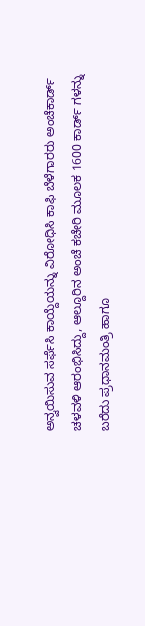ಅನ್ವಯಿಸುವ ಸರ್ಫೆಸಿ ಕಾಯ್ದೆಯನ್ನು ವಿರೋಧಿಸಿ ಕಾಫಿ ಬೆಳೆಗಾರರು ಅಂಚೆಕಾರ್ಡ್ ಚಳವಳಿ ಆರಂಭಿಸಿದ್ದು, ಆಲ್ದೂರಿನ ಅಂಚೆ ಕಚೇರಿ ಮೂಲಕ 1600 ಕಾರ್ಡ್ ಗಳನ್ನು ಬರೆದು ಪ್ರಧಾನಮಂತ್ರಿ ಹಾಗೂ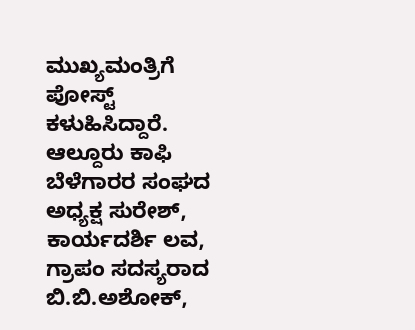ಮುಖ್ಯಮಂತ್ರಿಗೆ ಪೋಸ್ಟ್ ಕಳುಹಿಸಿದ್ದಾರೆ.
ಆಲ್ದೂರು ಕಾಫಿ ಬೆಳೆಗಾರರ ಸಂಘದ ಅಧ್ಯಕ್ಷ ಸುರೇಶ್, ಕಾರ್ಯದರ್ಶಿ ಲವ, ಗ್ರಾಪಂ ಸದಸ್ಯರಾದ ಬಿ.ಬಿ.ಅಶೋಕ್,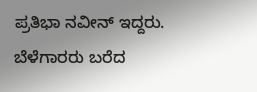ಪ್ರತಿಭಾ ನವೀನ್ ಇದ್ದರು. ಬೆಳೆಗಾರರು ಬರೆದ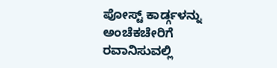ಪೋಸ್ಟ್ ಕಾರ್ಡ್ಗಳನ್ನು ಅಂಚೆಕಚೇರಿಗೆ ರವಾನಿಸುವಲ್ಲಿ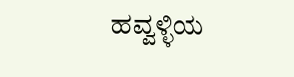ಹವ್ವಳ್ಳಿಯ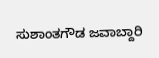ಸುಶಾಂತಗೌಡ ಜವಾಬ್ದಾರಿ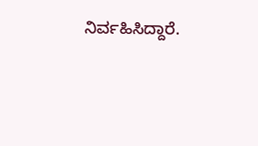ನಿರ್ವಹಿಸಿದ್ದಾರೆ.